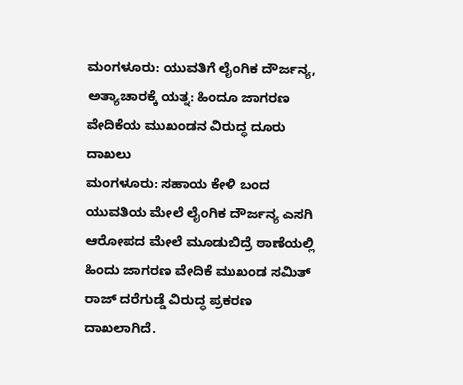ಮಂಗಳೂರು: ಯುವತಿಗೆ ಲೈಂಗಿಕ ದೌರ್ಜನ್ಯ, ಅತ್ಯಾಚಾರಕ್ಕೆ ಯತ್ನ: ಹಿಂದೂ ಜಾಗರಣ ವೇದಿಕೆಯ ಮುಖಂಡನ ವಿರುದ್ಧ ದೂರು ದಾಖಲು
ಮಂಗಳೂರು: ಸಹಾಯ ಕೇಳಿ ಬಂದ ಯುವತಿಯ ಮೇಲೆ ಲೈಂಗಿಕ ದೌರ್ಜನ್ಯ ಎಸಗಿ ಆರೋಪದ ಮೇಲೆ ಮೂಡುಬಿದ್ರೆ ಠಾಣೆಯಲ್ಲಿ ಹಿಂದು ಜಾಗರಣ ವೇದಿಕೆ ಮುಖಂಡ ಸಮಿತ್ ರಾಜ್ ದರೆಗುಡ್ಡೆ ವಿರುದ್ಧ ಪ್ರಕರಣ ದಾಖಲಾಗಿದೆ.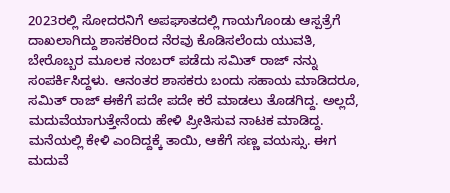2023ರಲ್ಲಿ ಸೋದರನಿಗೆ ಅಪಘಾತದಲ್ಲಿ ಗಾಯಗೊಂಡು ಆಸ್ಪತ್ರೆಗೆ ದಾಖಲಾಗಿದ್ದು ಶಾಸಕರಿಂದ ನೆರವು ಕೊಡಿಸಲೆಂದು ಯುವತಿ, ಬೇರೊಬ್ಬರ ಮೂಲಕ ನಂಬರ್ ಪಡೆದು ಸಮಿತ್ ರಾಜ್ ನನ್ನು ಸಂಪರ್ಕಿಸಿದ್ದಳು. ಆನಂತರ ಶಾಸಕರು ಬಂದು ಸಹಾಯ ಮಾಡಿದರೂ, ಸಮಿತ್ ರಾಜ್ ಈಕೆಗೆ ಪದೇ ಪದೇ ಕರೆ ಮಾಡಲು ತೊಡಗಿದ್ದ. ಅಲ್ಲದೆ, ಮದುವೆಯಾಗುತ್ತೇನೆಂದು ಹೇಳಿ ಪ್ರೀತಿಸುವ ನಾಟಕ ಮಾಡಿದ್ದ. ಮನೆಯಲ್ಲಿ ಕೇಳಿ ಎಂದಿದ್ದಕ್ಕೆ ತಾಯಿ, ಆಕೆಗೆ ಸಣ್ಣ ವಯಸ್ಸು. ಈಗ ಮದುವೆ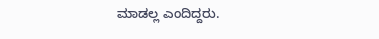ಮಾಡಲ್ಲ ಎಂದಿದ್ದರು.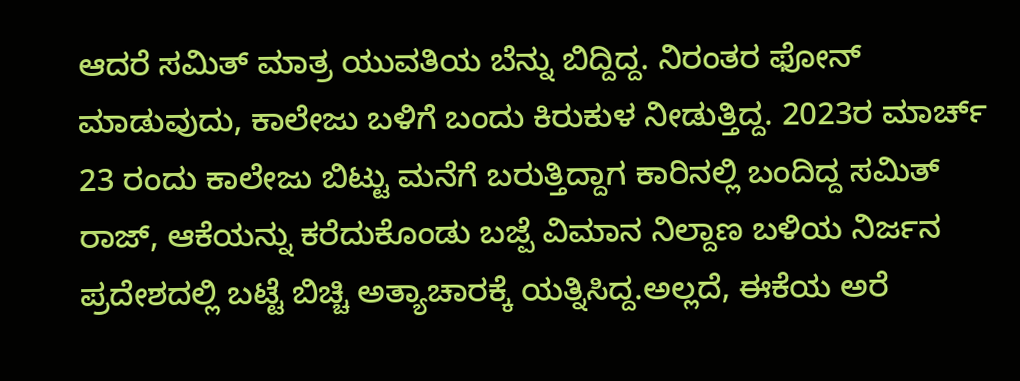ಆದರೆ ಸಮಿತ್ ಮಾತ್ರ ಯುವತಿಯ ಬೆನ್ನು ಬಿದ್ದಿದ್ದ. ನಿರಂತರ ಫೋನ್ ಮಾಡುವುದು, ಕಾಲೇಜು ಬಳಿಗೆ ಬಂದು ಕಿರುಕುಳ ನೀಡುತ್ತಿದ್ದ. 2023ರ ಮಾರ್ಚ್ 23 ರಂದು ಕಾಲೇಜು ಬಿಟ್ಟು ಮನೆಗೆ ಬರುತ್ತಿದ್ದಾಗ ಕಾರಿನಲ್ಲಿ ಬಂದಿದ್ದ ಸಮಿತ್ ರಾಜ್, ಆಕೆಯನ್ನು ಕರೆದುಕೊಂಡು ಬಜ್ಪೆ ವಿಮಾನ ನಿಲ್ದಾಣ ಬಳಿಯ ನಿರ್ಜನ ಪ್ರದೇಶದಲ್ಲಿ ಬಟ್ಟೆ ಬಿಚ್ಚಿ ಅತ್ಯಾಚಾರಕ್ಕೆ ಯತ್ನಿಸಿದ್ದ.ಅಲ್ಲದೆ, ಈಕೆಯ ಅರೆ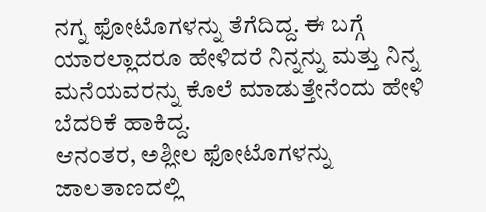ನಗ್ನ ಫೋಟೊಗಳನ್ನು ತೆಗೆದಿದ್ದ. ಈ ಬಗ್ಗೆ ಯಾರಲ್ಲಾದರೂ ಹೇಳಿದರೆ ನಿನ್ನನ್ನು ಮತ್ತು ನಿನ್ನ ಮನೆಯವರನ್ನು ಕೊಲೆ ಮಾಡುತ್ತೇನೆಂದು ಹೇಳಿ ಬೆದರಿಕೆ ಹಾಕಿದ್ದ.
ಆನಂತರ, ಅಶ್ಲೀಲ ಫೋಟೊಗಳನ್ನು ಜಾಲತಾಣದಲ್ಲಿ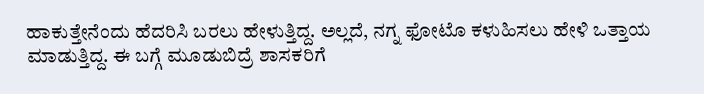ಹಾಕುತ್ತೇನೆಂದು ಹೆದರಿಸಿ ಬರಲು ಹೇಳುತ್ತಿದ್ದ. ಅಲ್ಲದೆ, ನಗ್ನ ಫೋಟೊ ಕಳುಹಿಸಲು ಹೇಳಿ ಒತ್ತಾಯ ಮಾಡುತ್ತಿದ್ದ. ಈ ಬಗ್ಗೆ ಮೂಡುಬಿದ್ರೆ ಶಾಸಕರಿಗೆ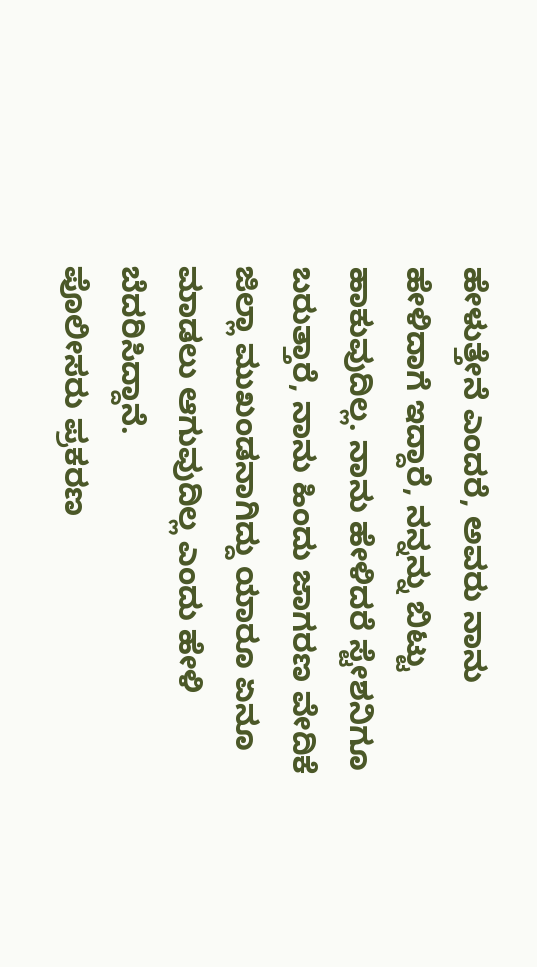ಹೇಳುತ್ತೇನೆ ಎಂದರೆ, ಅವರು ನಾನು ಹೇಳಿದಾಗೆ ಇದ್ದಾರೆ, ನನ್ನನ್ನು ಬಿಟ್ಟು ಹಾಕುವುದಿಲ್ಲ. ನಾನು ಹೇಳಿದರೆ ಸ್ಟೇಶನಿಗೂ ಬರುತ್ತಾರೆ, ನಾನು ಹಿಂದು ಜಾಗರಣ ವೇದಿಕೆ ಜಿಲ್ಲಾ ಮುಖಂಡನಾಗಿದ್ದು ಯಾರೂ ಏನೂ ಮಾಡಲು ಆಗುವುದಿಲ್ಲ ಎಂದು ಹೇಳಿ ಬೆದರಿಸಿದ್ದಾನೆ.
ಪೊಲೀಸರು ಪ್ರಕರಣ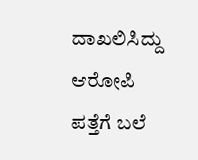ದಾಖಲಿಸಿದ್ದು ಆರೋಪಿ ಪತ್ತೆಗೆ ಬಲೆ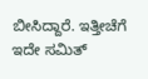ಬೀಸಿದ್ದಾರೆ. ಇತ್ತೀಚೆಗೆ ಇದೇ ಸಮಿತ್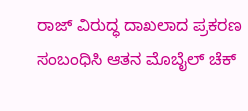ರಾಜ್ ವಿರುದ್ಧ ದಾಖಲಾದ ಪ್ರಕರಣ ಸಂಬಂಧಿಸಿ ಆತನ ಮೊಬೈಲ್ ಚೆಕ್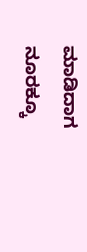ಮಾಡಿದಾಗ ನೂರಕ್ಕೂ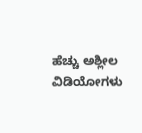ಹೆಚ್ಚು ಅಶ್ಲೀಲ ವಿಡಿಯೋಗಳು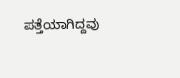ಪತ್ತೆಯಾಗಿದ್ದವು